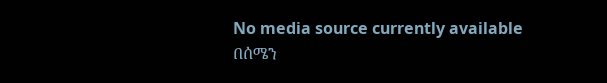No media source currently available
በሰሜን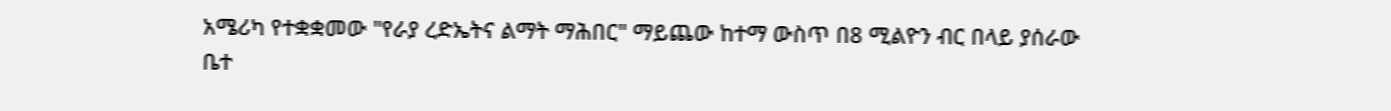አሜሪካ የተቋቋመው "የራያ ረድኤትና ልማት ማሕበር" ማይጨው ከተማ ውስጥ በ8 ሚልዮን ብር በላይ ያሰራው ቤተ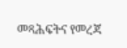መጻሕፍትና የመረጃ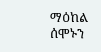ማዕከል ሰሞኑን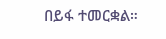በይፋ ተመርቋል።